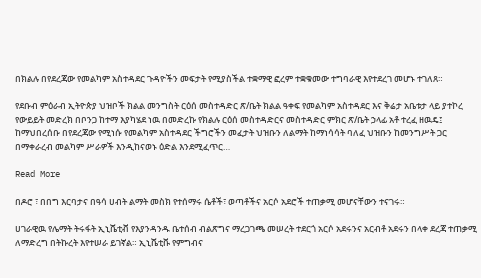በክልሉ በየደረጃው የመልካም አስተዳደር ጉዳዮችን መፍታት የሚያስችል ተቋማዊ ፎረም ተቋቁመው ተግባራዊ እየተደረገ መሆኑ ተገለጸ።

የደቡብ ምዕራብ ኢትዮጵያ ህዝቦች ክልል መንግስት ርዕሰ መስተዳድር ጽ/ቤት ክልል ዓቀፍ የመልካም አስተዳደር እና ቅሬታ አቤቱታ ላይ ያተኮረ የውይይት መድረክ በቦንጋ ከተማ እያካሄደ ነዉ በመድረኩ የክልሉ ርዕሰ መስተዳድርና መስተዳድር ምክር ጽ/ቤት ኃላፊ አቶ ተረፈ ዘዉዴ፤ ከማህበረሰቡ በየደረጃው የሚነሱ የመልካም አስተዳደር ችግሮችን መፈታት ህዝቡን ለልማት ከማነሳሳት ባለፈ ህዝቡን ከመንግሥት ጋር በማቀራረብ መልካም ሥራዎች እንዲከናወኑ ዕድል እንደሚፈጥር…

Read More

በዶሮ ፣ በበግ እርባታና በዓሳ ሀብት ልማት መስክ የተሰማሩ ሴቶች፣ ወጣቶችና አርሶ አደሮች ተጠቃሚ መሆናቸውን ተናገሩ።

ሀገራዊዉ የሌማት ትሩፋት ኢኒሼቲቭ የእያንዳንዱ ቤተሰብ ብልጽግና ማረጋገጫ መሠረት ተደርጎ አርሶ አደሩንና አርብቶ አደሩን በላቀ ደረጃ ተጠቃሚ ለማድረግ በትኩረት እየተሠራ ይገኛል። ኢኒሼቲቩ የምግብና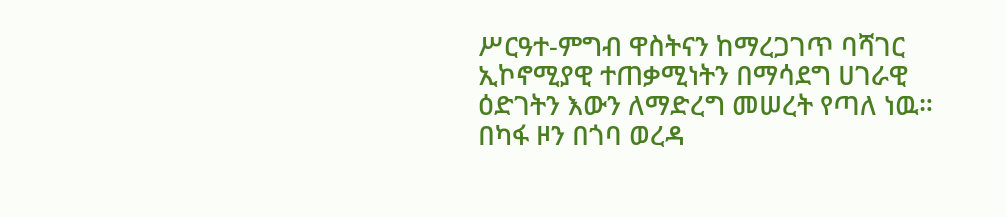ሥርዓተ-ምግብ ዋስትናን ከማረጋገጥ ባሻገር ኢኮኖሚያዊ ተጠቃሚነትን በማሳደግ ሀገራዊ ዕድገትን እውን ለማድረግ መሠረት የጣለ ነዉ። በካፋ ዞን በጎባ ወረዳ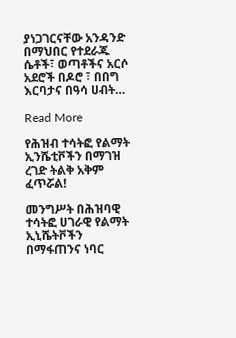ያነጋገርናቸው አንዳንድ በማህበር የተደራጁ ሴቶች፣ ወጣቶችና አርሶ አደሮች በዶሮ ፣ በበግ እርባታና በዓሳ ሀብት…

Read More

የሕዝብ ተሳትፎ የልማት ኢንሼቲቮችን በማገዝ ረገድ ትልቅ አቅም ፈጥሯል!

መንግሥት በሕዝባዊ ተሳትፎ ሀገራዊ የልማት ኢኒሼትቮችን በማፋጠንና ነባር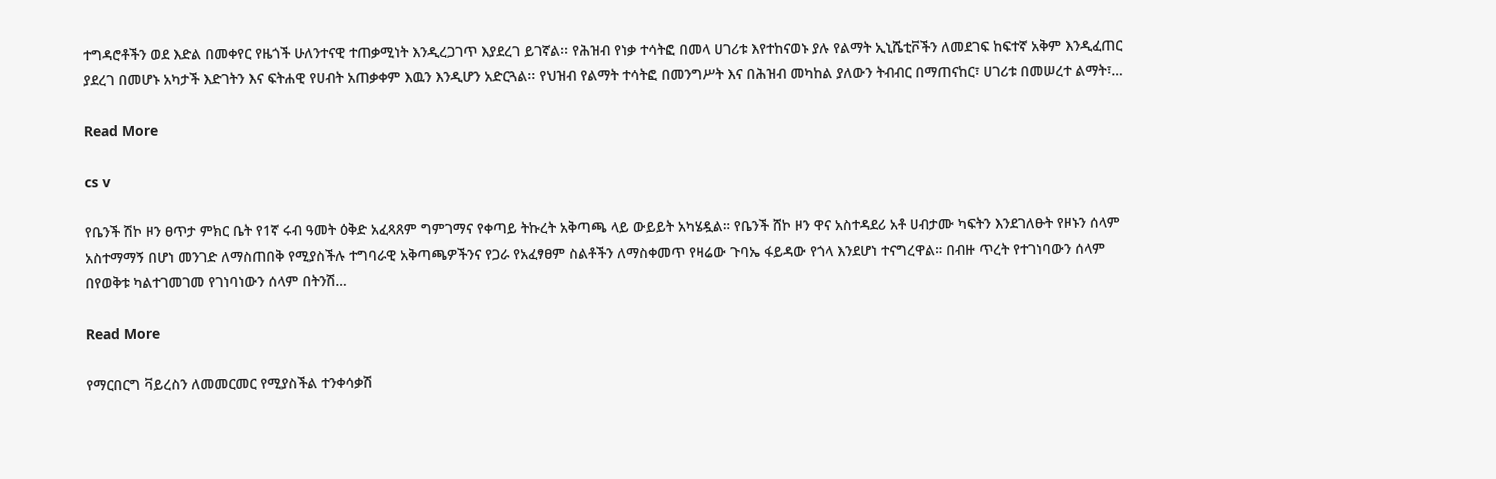ተግዳሮቶችን ወደ እድል በመቀየር የዜጎች ሁለንተናዊ ተጠቃሚነት እንዲረጋገጥ እያደረገ ይገኛል፡፡ የሕዝብ የነቃ ተሳትፎ በመላ ሀገሪቱ እየተከናወኑ ያሉ የልማት ኢኒሼቲቮችን ለመደገፍ ከፍተኛ አቅም እንዲፈጠር ያደረገ በመሆኑ አካታች እድገትን እና ፍትሐዊ የሀብት አጠቃቀም እዉን እንዲሆን አድርጓል፡፡ የህዝብ የልማት ተሳትፎ በመንግሥት እና በሕዝብ መካከል ያለውን ትብብር በማጠናከር፣ ሀገሪቱ በመሠረተ ልማት፣…

Read More

cs v

የቤንች ሽኮ ዞን ፀጥታ ምክር ቤት የ1ኛ ሩብ ዓመት ዕቅድ አፈጻጸም ግምገማና የቀጣይ ትኩረት አቅጣጫ ላይ ውይይት አካሄዷል። የቤንች ሸኮ ዞን ዋና አስተዳደሪ አቶ ሀብታሙ ካፍትን እንደገለፁት የዞኑን ሰላም አስተማማኝ በሆነ መንገድ ለማስጠበቅ የሚያስችሉ ተግባራዊ አቅጣጫዎችንና የጋራ የአፈፃፀም ስልቶችን ለማስቀመጥ የዛሬው ጉባኤ ፋይዳው የጎላ እንደሆነ ተናግረዋል። በብዙ ጥረት የተገነባውን ሰላም በየወቅቱ ካልተገመገመ የገነባነውን ሰላም በትንሽ…

Read More

የማርበርግ ቫይረስን ለመመርመር የሚያስችል ተንቀሳቃሽ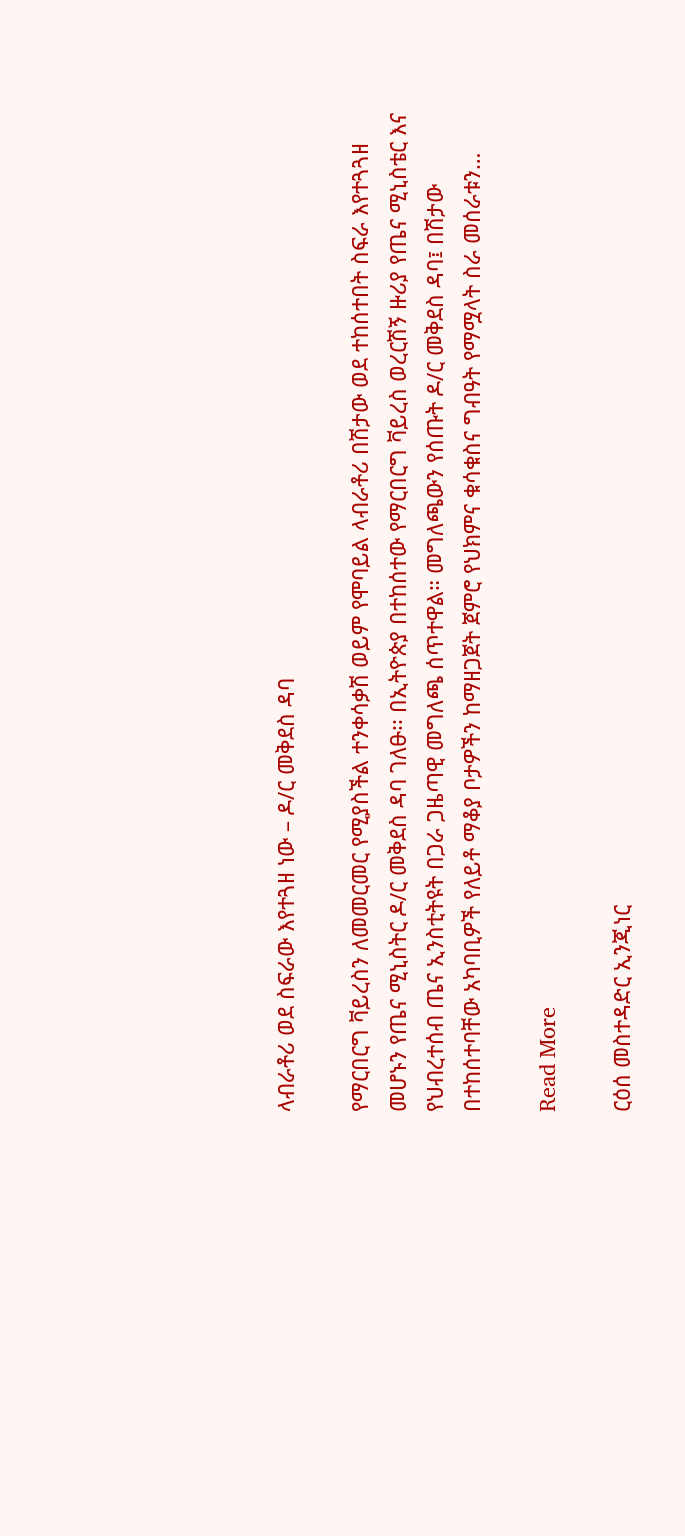ላብራቶሪ ወደ ስፍራው እየተጓዘ ነው – ዶ/ር መቅደስ ዳባ

የማርበርግ ቫይረስን ለመመርመር የሚያስችል ተንቀሳቃሽ ወይም የሞባይል ላብራቶሪ በሽታው ወደ ተከሰተበት ስፍራ እየተጓጓዘ መሆኑን የጤና ሚኒስትር ዶ/ር መቅደስ ዳባ ገለፁ፡፡ በኢትዮጵያ በተከሰተው የማርበርግ ቫይረስ ወረርሽኝ ዙሪያ የጤና ሚኒስቴር እና የህብረተሰብ ጤና ኢንስቲትዩት በጋራ ጋዜጣዊ መግለጫ ሰጥተዋል። መግለጫውን የሰጡት ዶ/ር መቅደስ ዳባ፤ በሽታው በተከሰተባቸው አካባቢዎች የለይቶ ማቆያ ቦታዎችን ከማዘጋጀት ጀምሮ የህክምና ቁሳቁስና ግብዓት የማሟላት ስራ መሰራቱን…

Read More

ርዕሰ መስተዳድር ኢንጂነር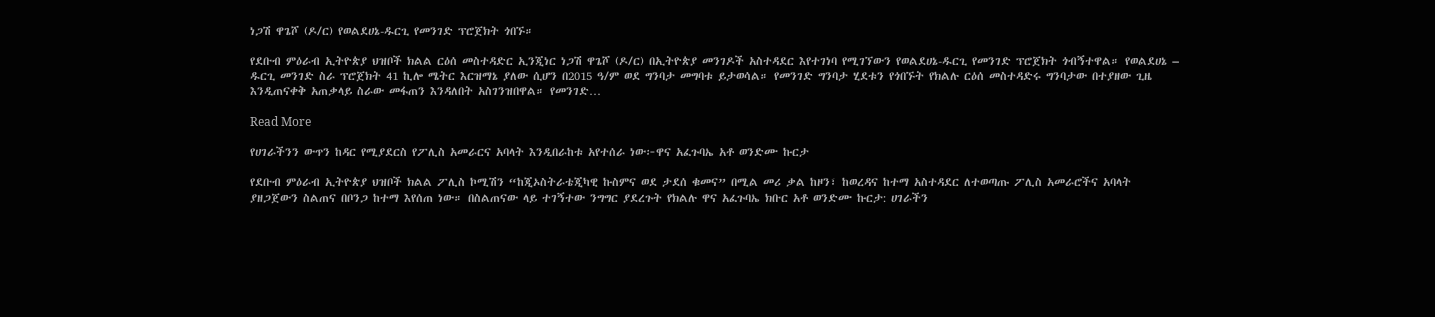ነጋሽ ዋጌሾ (ዶ/ር) የወልደሀኔ-ዱርጊ የመንገድ ፕሮጀክት ጎበኙ።

የደቡብ ምዕራብ ኢትዮጵያ ህዝቦች ክልል ርዕሰ መስተዳድር ኢንጂነር ነጋሽ ዋጌሾ (ዶ/ር) በኢትዮጵያ መንገዶች አስተዳደር እየተገነባ የሚገኘውን የወልደሀኔ-ዱርጊ የመንገድ ፕሮጀክት ጎብኝተዋል። የወልደሀኔ – ዱርጊ መንገድ ስራ ፕሮጀክት 41 ኪሎ ሜትር እርዝማኔ ያለው ሲሆን በ2015 ዓ/ም ወደ ግንባታ መግባቱ ይታወሳል። የመንገድ ግንባታ ሂደቱን የጎበኙት የክልሉ ርዕሰ መስተዳድሩ ግንባታው በተያዘው ጊዜ እንዲጠናቀቅ አጠቃላይ ስራው መፋጠን እንዳለበት አስገንዝበዋል። የመንገድ…

Read More

የሀገራችንን ውጥን ከዳር የሚያደርስ የፖሊስ አመራርና አባላት እንዲበራከቱ አየተሰራ ነው፦ዋና አፈጉባኤ አቶ ወንድሙ ኩርታ

የደቡብ ምዕራብ ኢትዮጵያ ህዝቦች ክልል ፖሊስ ኮሚሽን “ከጂኦስትራቴጂካዊ ኩስምና ወደ ታደሰ ቁመና” በሚል መሪ ቃል ከዞን፣ ከወረዳና ከተማ አስተዳደር ለተወጣጡ ፖሊስ አመራሮችና አባላት ያዘጋጀውን ስልጠና በቦንጋ ከተማ እየሰጠ ነው። በስልጠናው ላይ ተገኝተው ንግግር ያደረጉት የክልሉ ዋና አፈጉባኤ ክቡር አቶ ወንድሙ ኩርታ: ሀገራችን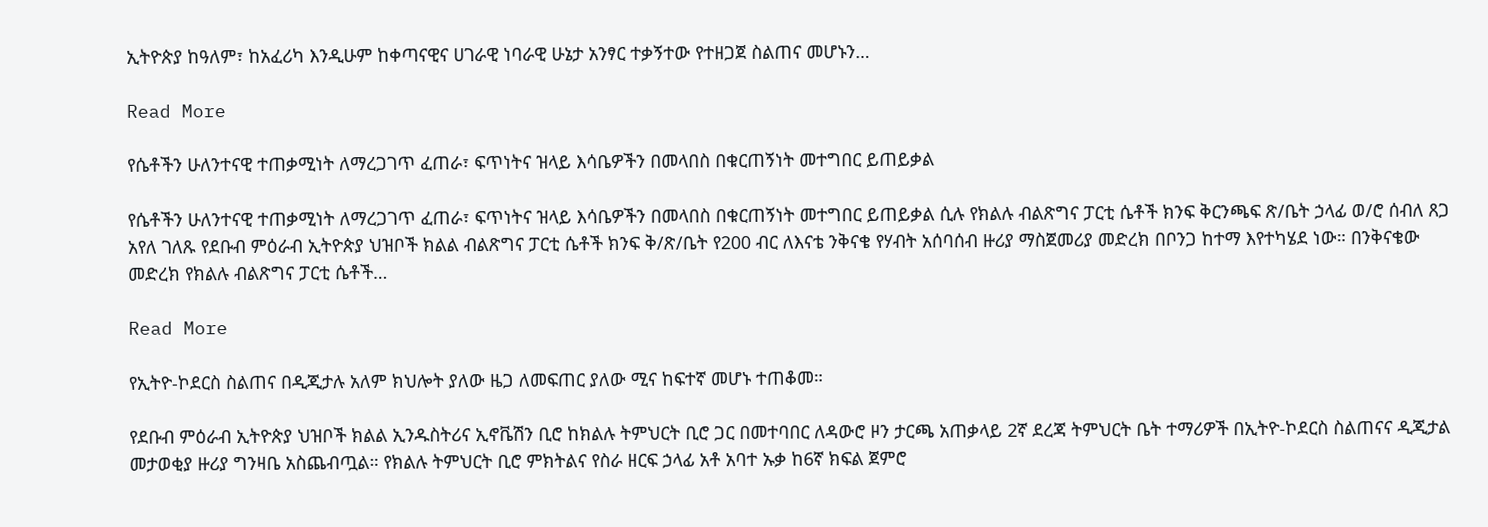ኢትዮጵያ ከዓለም፣ ከአፈሪካ እንዲሁም ከቀጣናዊና ሀገራዊ ነባራዊ ሁኔታ አንፃር ተቃኝተው የተዘጋጀ ስልጠና መሆኑን…

Read More

የሴቶችን ሁለንተናዊ ተጠቃሚነት ለማረጋገጥ ፈጠራ፣ ፍጥነትና ዝላይ እሳቤዎችን በመላበስ በቁርጠኝነት መተግበር ይጠይቃል

የሴቶችን ሁለንተናዊ ተጠቃሚነት ለማረጋገጥ ፈጠራ፣ ፍጥነትና ዝላይ እሳቤዎችን በመላበስ በቁርጠኝነት መተግበር ይጠይቃል ሲሉ የክልሉ ብልጽግና ፓርቲ ሴቶች ክንፍ ቅርንጫፍ ጽ/ቤት ኃላፊ ወ/ሮ ሰብለ ጸጋ አየለ ገለጹ የደቡብ ምዕራብ ኢትዮጵያ ህዝቦች ክልል ብልጽግና ፓርቲ ሴቶች ክንፍ ቅ/ጽ/ቤት የ200 ብር ለእናቴ ንቅናቄ የሃብት አሰባሰብ ዙሪያ ማስጀመሪያ መድረክ በቦንጋ ከተማ እየተካሄደ ነው። በንቅናቄው መድረክ የክልሉ ብልጽግና ፓርቲ ሴቶች…

Read More

የኢትዮ-ኮደርስ ስልጠና በዲጂታሉ አለም ክህሎት ያለው ዜጋ ለመፍጠር ያለው ሚና ከፍተኛ መሆኑ ተጠቆመ።

የደቡብ ምዕራብ ኢትዮጵያ ህዝቦች ክልል ኢንዱስትሪና ኢኖቬሽን ቢሮ ከክልሉ ትምህርት ቢሮ ጋር በመተባበር ለዳውሮ ዞን ታርጫ አጠቃላይ 2ኛ ደረጃ ትምህርት ቤት ተማሪዎች በኢትዮ-ኮደርስ ስልጠናና ዲጂታል መታወቂያ ዙሪያ ግንዛቤ አስጨብጧል። የክልሉ ትምህርት ቢሮ ምክትልና የስራ ዘርፍ ኃላፊ አቶ አባተ ኡቃ ከ6ኛ ክፍል ጀምሮ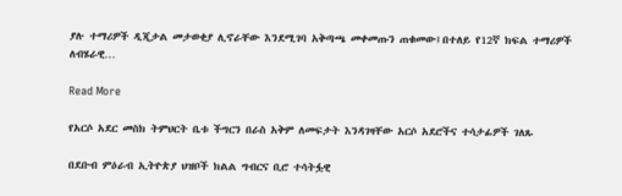ያሉ ተማሪዎች ዲጂታል መታወቂያ ሊኖራቸው እንደሚገባ አቅጣጫ መቀመጡን ጠቁመው፤በተለይ የ12ኛ ክፍል ተማሪዎች ለብሄራዊ…

Read More

የአርሶ አደር መስክ ትምህርት ቤቱ ችግርን በራስ አቅም ለመፍታት እንዳገዛቸው አርሶ አደሮችና ተሳታፊዎች ገለጹ

በደቡብ ምዕራብ ኢትዮጵያ ህዝቦች ክልል ግብርና ቢሮ ተሳትፏዊ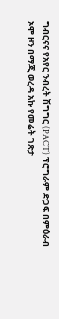ግብርናና የአየር ንብረት ሽግግር (PACT) ፕሮግራም ድጋፍ በምዕራብ ኦሞ ዞን በማጂ ወረዳ አኩ የመሬት ገጽታ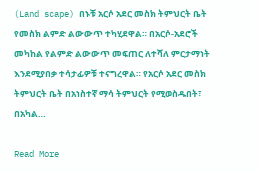(Land scape) በኑቹ አርሶ አደር መስክ ትምህርት ቤት የመስክ ልምድ ልውውጥ ተካሂደዋል። በአርሶ-አደሮች መካከል የልምድ ልውውጥ መፍጠር ለተሻለ ምርታማነት እንደሚያበቃ ተሳታፊዎቹ ተናግረዋል። የአርሶ አደር መስክ ትምህርት ቤት በአነስተኛ ማሳ ትምህርት የሚወስዱበት፣ በአካል…

Read More